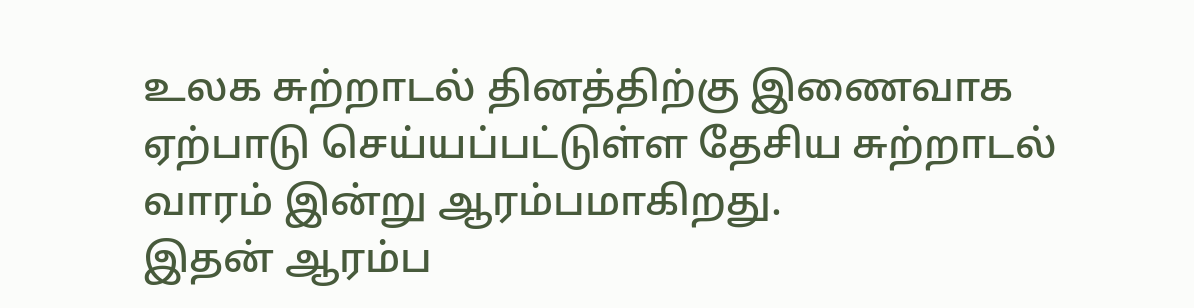உலக சுற்றாடல் தினத்திற்கு இணைவாக ஏற்பாடு செய்யப்பட்டுள்ள தேசிய சுற்றாடல் வாரம் இன்று ஆரம்பமாகிறது.
இதன் ஆரம்ப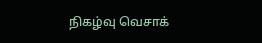நிகழ்வு வெசாக்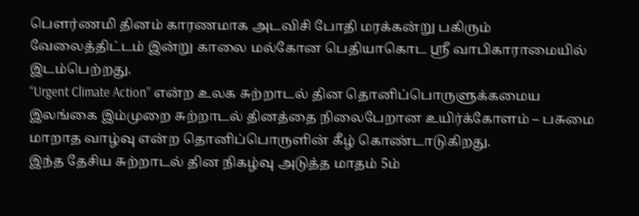பௌர்ணமி தினம் காரணமாக அடவிசி போதி மரக்கன்று பகிரும் வேலைத்திட்டம் இன்று காலை மல்கோன பெதியாகொட ஸ்ரீ வாபிகாராமையில் இடம்பெற்றது.
“Urgent Climate Action” என்ற உலக சுற்றாடல் தின தொனிப்பொருளுக்கமைய இலங்கை இம்முறை சுற்றாடல் தினத்தை நிலைபேறான உயிர்க்கோளம் – பசுமை மாறாத வாழ்வு என்ற தொனிப்பொருளின் கீழ் கொண்டாடுகிறது.
இந்த தேசிய சுற்றாடல் தின நிகழ்வு அடுத்த மாதம் 5ம்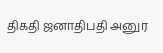திகதி ஜனாதிபதி அனுர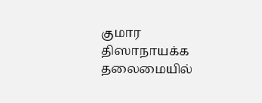குமார திஸாநாயக்க தலைமையில்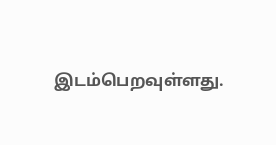இடம்பெறவுள்ளது.